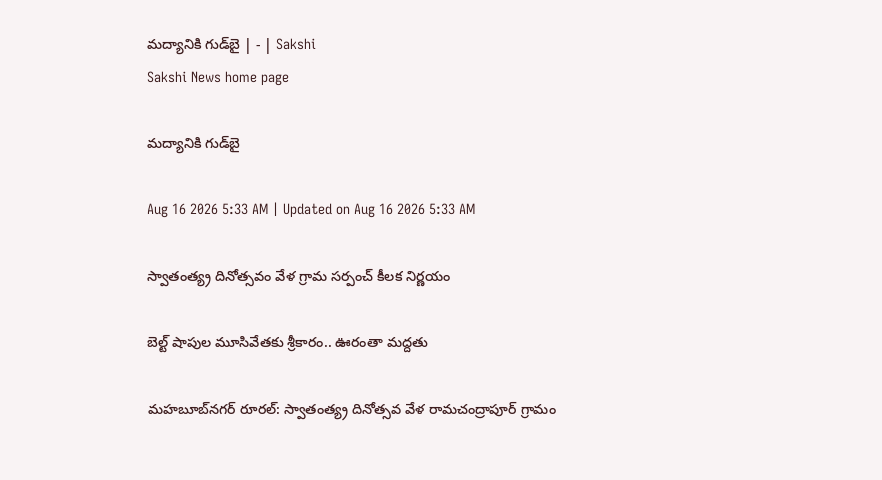మద్యానికి గుడ్‌బై | - | Sakshi
Sakshi News home page

మద్యానికి గుడ్‌బై

Aug 16 2026 5:33 AM | Updated on Aug 16 2026 5:33 AM

స్వాతంత్య్ర దినోత్సవం వేళ గ్రామ సర్పంచ్‌ కీలక నిర్ణయం

బెల్ట్‌ షాపుల మూసివేతకు శ్రీకారం.. ఊరంతా మద్దతు

మహబూబ్‌నగర్‌ రూరల్‌: స్వాతంత్య్ర దినోత్సవ వేళ రామచంద్రాపూర్‌ గ్రామం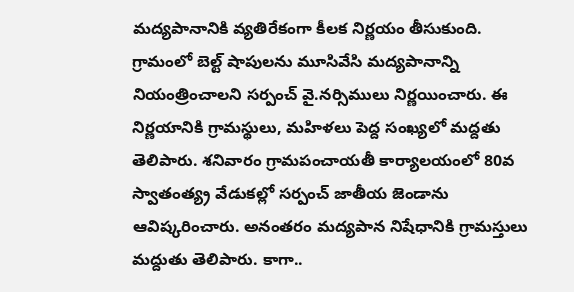మద్యపానానికి వ్యతిరేకంగా కీలక నిర్ణయం తీసుకుంది. గ్రామంలో బెల్ట్‌ షాపులను మూసివేసి మద్యపానాన్ని నియంత్రించాలని సర్పంచ్‌ వై.నర్సిములు నిర్ణయించారు. ఈ నిర్ణయానికి గ్రామస్థులు, మహిళలు పెద్ద సంఖ్యలో మద్దతు తెలిపారు. శనివారం గ్రామపంచాయతీ కార్యాలయంలో 80వ స్వాతంత్య్ర వేడుకల్లో సర్పంచ్‌ జాతీయ జెండాను ఆవిష్కరించారు. అనంతరం మద్యపాన నిషేధానికి గ్రామస్తులు మద్దుతు తెలిపారు. కాగా..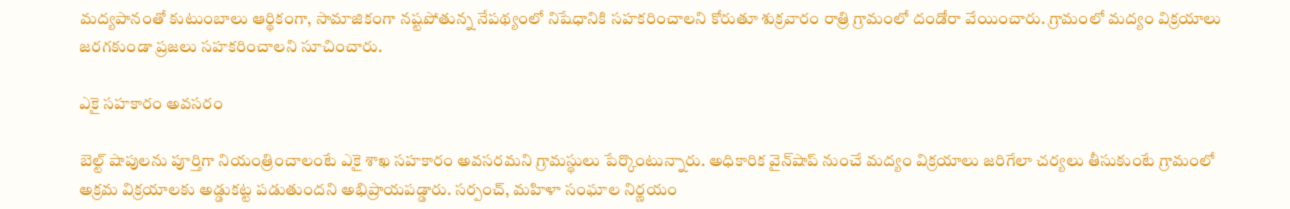మద్యపానంతో కుటుంబాలు ఆర్థికంగా, సామాజికంగా నష్టపోతున్న నేపథ్యంలో నిషేధానికి సహకరించాలని కోరుతూ శుక్రవారం రాత్రి గ్రామంలో దండోరా వేయించారు. గ్రామంలో మద్యం విక్రయాలు జరగకుండా ప్రజలు సహకరించాలని సూచించారు.

ఎకై సహకారం అవసరం

బెల్ట్‌ షాపులను పూర్తిగా నియంత్రించాలంటే ఎకై శాఖ సహకారం అవసరమని గ్రామస్థులు పేర్కొంటున్నారు. అధికారిక వైన్‌షాప్‌ నుంచే మద్యం విక్రయాలు జరిగేలా చర్యలు తీసుకుంటే గ్రామంలో అక్రమ విక్రయాలకు అడ్డుకట్ట పడుతుందని అభిప్రాయపడ్డారు. సర్పంచ్‌, మహిళా సంఘాల నిర్ణయం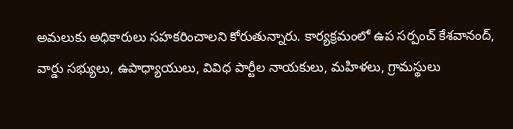అమలుకు అధికారులు సహకరించాలని కోరుతున్నారు. కార్యక్రమంలో ఉప సర్పంచ్‌ కేశవానంద్‌, వార్డు సభ్యులు, ఉపాధ్యాయులు, వివిధ పార్టీల నాయకులు, మహిళలు, గ్రామస్థులు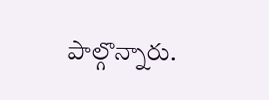పాల్గొన్నారు.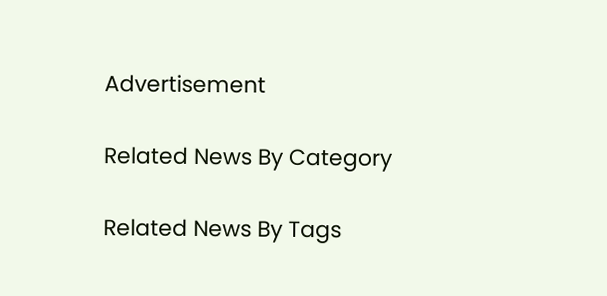Advertisement

Related News By Category

Related News By Tags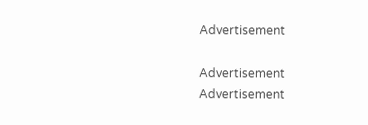Advertisement

Advertisement
Advertisement